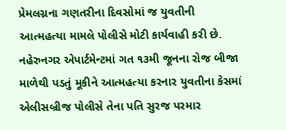પ્રેમલગ્નના ગણતરીના દિવસોમાં જ યુવતીની આત્મહત્યા મામલે પોલીસે મોટી કાર્યવાહી કરી છે. નહેરુનગર એપાર્ટમેન્ટમાં ગત ૧૩મી જૂનના રોજ બીજા માળેથી પડતું મૂકીને આત્મહત્યા કરનાર યુવતીના કેસમાં એલીસબ્રીજ પોલીસે તેના પતિ સુરજ પરમાર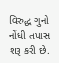વિરુદ્ધ ગુનો નોંધી તપાસ શરૂ કરી છે.